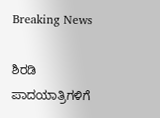Breaking News

ಶಿರಡಿ ಪಾದಯಾತ್ರಿಗಳಿಗೆ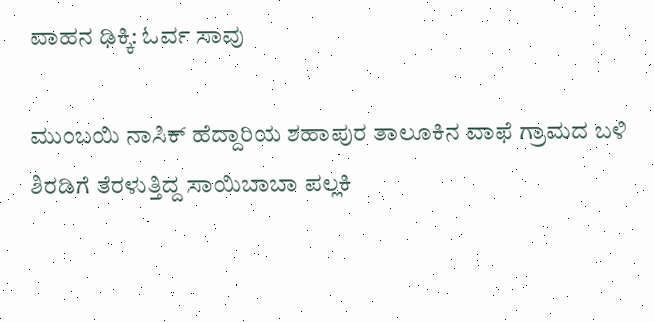ವಾಹನ ಢಿಕ್ಕಿ: ಓರ್ವ ಸಾವು

ಮುಂಬಯಿ ನಾಸಿಕ್ ಹೆದ್ದಾರಿಯ ಶಹಾಪುರ ತಾಲೂಕಿನ ವಾಫೆ ಗ್ರಾಮದ ಬಳಿ ಶಿರಡಿಗೆ ತೆರಳುತ್ತಿದ್ದ ಸಾಯಿಬಾಬಾ ಪಲ್ಲಕಿ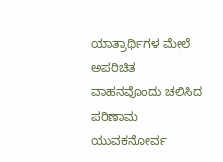ಯಾತ್ರಾರ್ಥಿಗಳ ಮೇಲೆ ಅಪರಿಚಿತ ವಾಹನವೊಂದು ಚಲಿಸಿದ ಪರಿಣಾಮ ಯುವಕನೋರ್ವ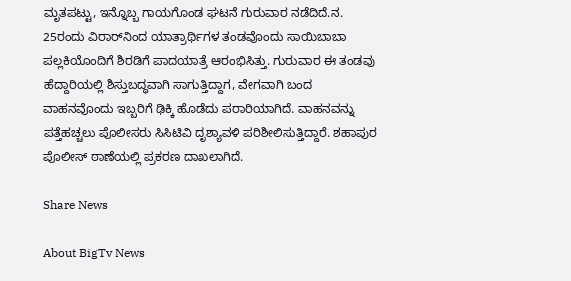ಮೃತಪಟ್ಟು, ಇನ್ನೊಬ್ಬ ಗಾಯಗೊಂಡ ಘಟನೆ ಗುರುವಾರ ನಡೆದಿದೆ.ನ. 25ರಂದು ವಿರಾರ್‌ನಿಂದ ಯಾತ್ರಾರ್ಥಿಗಳ ತಂಡವೊಂದು ಸಾಯಿಬಾಬಾ ಪಲ್ಲಕಿಯೊಂದಿಗೆ ಶಿರಡಿಗೆ ಪಾದಯಾತ್ರೆ ಆರಂಭಿಸಿತ್ತು. ಗುರುವಾರ ಈ ತಂಡವು ಹೆದ್ದಾರಿಯಲ್ಲಿ ಶಿಸ್ತುಬದ್ಧವಾಗಿ ಸಾಗುತ್ತಿದ್ದಾಗ, ವೇಗವಾಗಿ ಬಂದ ವಾಹನವೊಂದು ಇಬ್ಬರಿಗೆ ಢಿಕ್ಕಿ ಹೊಡೆದು ಪರಾರಿಯಾಗಿದೆ. ವಾಹನವನ್ನು ಪತ್ತೆಹಚ್ಚಲು ಪೊಲೀಸರು ಸಿಸಿಟಿವಿ ದೃಶ್ಯಾವಳಿ ಪರಿಶೀಲಿಸುತ್ತಿದ್ದಾರೆ. ಶಹಾಪುರ ಪೊಲೀಸ್ ಠಾಣೆಯಲ್ಲಿ ಪ್ರಕರಣ ದಾಖಲಾಗಿದೆ.

Share News

About BigTv News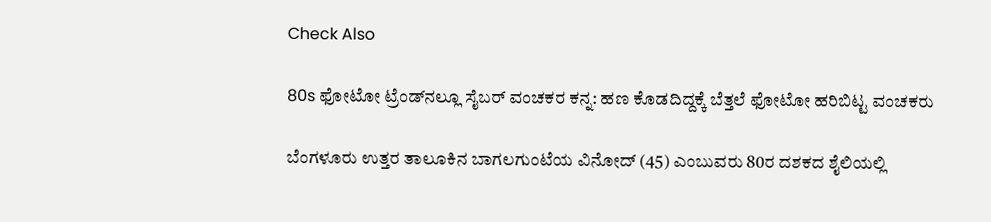Check Also

80s ಫೋಟೋ ಟ್ರೆಂಡ್‌ನಲ್ಲೂ ಸೈಬರ್ ವಂಚಕರ ಕನ್ನ: ಹಣ ಕೊಡದಿದ್ದಕ್ಕೆ ಬೆತ್ತಲೆ ಫೋಟೋ ಹರಿಬಿಟ್ಟ ವಂಚಕರು

ಬೆಂಗಳೂರು ಉತ್ತರ ತಾಲೂಕಿನ ಬಾಗಲಗುಂಟೆಯ ವಿನೋದ್ (45) ಎಂಬುವರು 80ರ ದಶಕದ ಶೈಲಿಯಲ್ಲಿ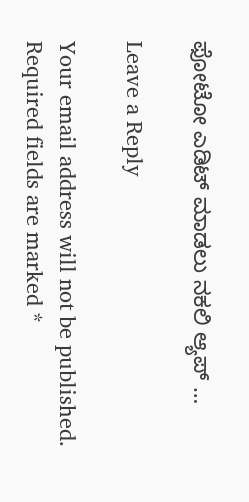ಫೋಟೋ ಎಡಿಟ್ ಮಾಡಲು ನಕಲಿ ಆ್ಯಪ್ …

Leave a Reply

Your email address will not be published. Required fields are marked *